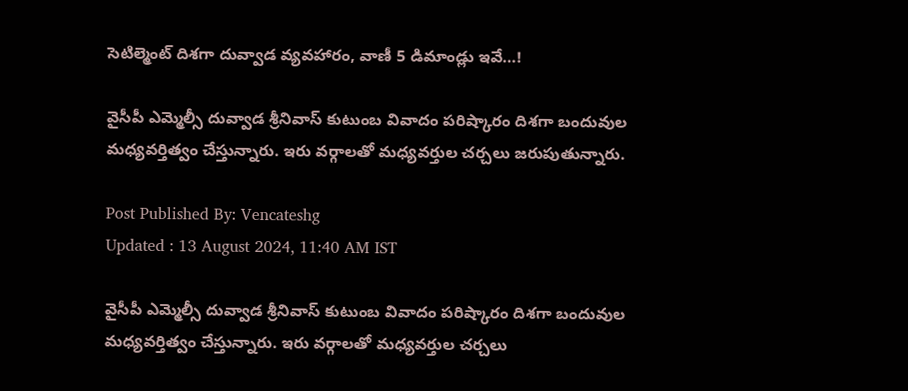సెటిల్మెంట్ దిశగా దువ్వాడ వ్యవహారం, వాణీ 5 డిమాండ్లు ఇవే…!

వైసీపీ ఎమ్మెల్సీ దువ్వాడ శ్రీనివాస్ కుటుంబ వివాదం పరిష్కారం దిశగా బందువుల మధ్యవర్తిత్వం చేస్తున్నారు. ఇరు వర్గాలతో మధ్యవర్తుల చర్చలు జరుపుతున్నారు.

Post Published By: Vencateshg
Updated : 13 August 2024, 11:40 AM IST

వైసీపీ ఎమ్మెల్సీ దువ్వాడ శ్రీనివాస్ కుటుంబ వివాదం పరిష్కారం దిశగా బందువుల మధ్యవర్తిత్వం చేస్తున్నారు. ఇరు వర్గాలతో మధ్యవర్తుల చర్చలు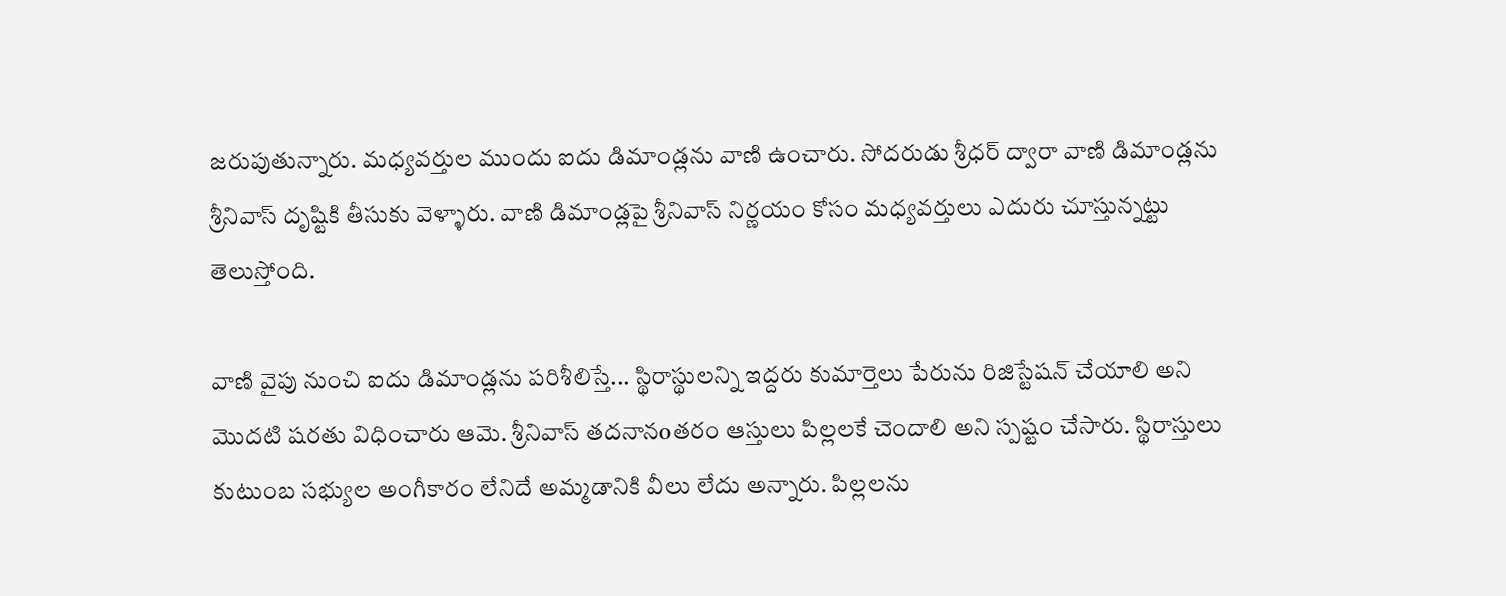జరుపుతున్నారు. మధ్యవర్తుల ముందు ఐదు డిమాండ్లను వాణి ఉంచారు. సోదరుడు శ్రీధర్ ద్వారా వాణి డిమాండ్లను శ్రీనివాస్ దృష్టికి తీసుకు వెళ్ళారు. వాణి డిమాండ్లపై శ్రీనివాస్ నిర్ణయం కోసం మధ్యవర్తులు ఎదురు చూస్తున్నట్టు తెలుస్తోంది.

వాణి వైపు నుంచి ఐదు డిమాండ్లను పరిశీలిస్తే... స్థిరాస్థులన్ని ఇద్దరు కుమార్తెలు పేరును రిజిస్టేషన్ చేయాలి అని మొదటి షరతు విధించారు ఆమె. శ్రీనివాస్ తదనానoతరం ఆస్తులు పిల్లలకే చెందాలి అని స్పష్టం చేసారు. స్థిరాస్తులు కుటుంబ సభ్యుల అంగీకారం లేనిదే అమ్మడానికి వీలు లేదు అన్నారు. పిల్లలను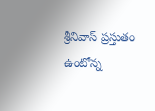శ్రీనివాస్ ప్రస్తుతం ఉంటోన్న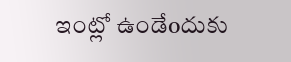ఇంట్లో ఉండేoదుకు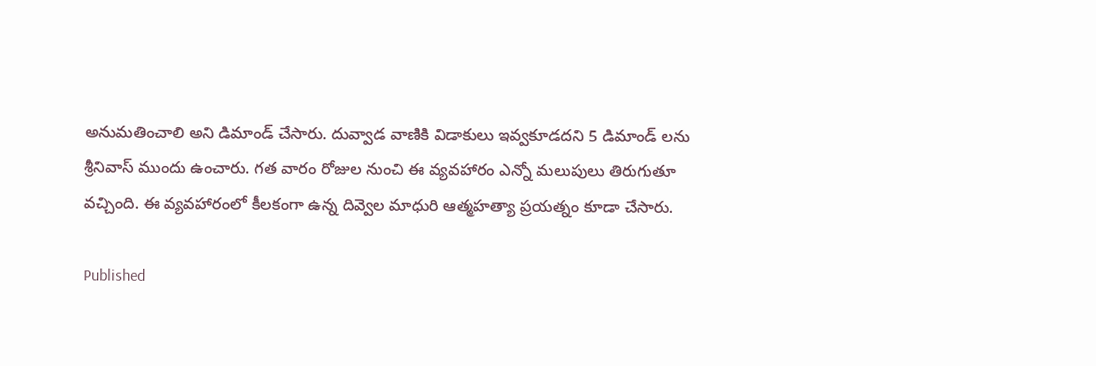అనుమతించాలి అని డిమాండ్ చేసారు. దువ్వాడ వాణికి విడాకులు ఇవ్వకూడదని 5 డిమాండ్ లను శ్రీనివాస్ ముందు ఉంచారు. గత వారం రోజుల నుంచి ఈ వ్యవహారం ఎన్నో మలుపులు తిరుగుతూ వచ్చింది. ఈ వ్యవహారంలో కీలకంగా ఉన్న దివ్వెల మాధురి ఆత్మహత్యా ప్రయత్నం కూడా చేసారు.

Published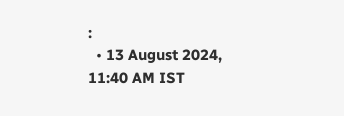:
  • 13 August 2024, 11:40 AM IST